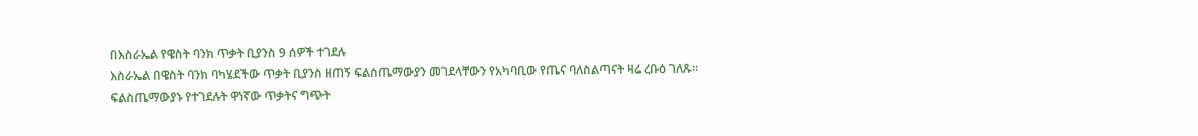በእስራኤል የዌስት ባንክ ጥቃት ቢያንስ 9 ሰዎች ተገደሉ
እስራኤል በዌስት ባንክ ባካሄደችው ጥቃት ቢያንስ ዘጠኝ ፍልስጤማውያን መገደላቸውን የአካባቢው የጤና ባለስልጣናት ዛሬ ረቡዕ ገለጹ።
ፍልስጤማውያኑ የተገደሉት ዋነኛው ጥቃትና ግጭት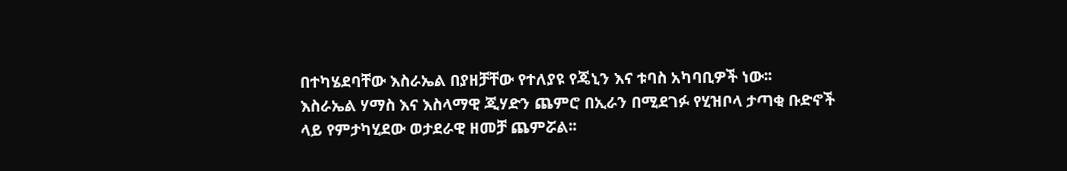በተካሄደባቸው እስራኤል በያዘቻቸው የተለያዩ የጄኒን እና ቱባስ አካባቢዎች ነው፡፡
እስራኤል ሃማስ እና እስላማዊ ጂሃድን ጨምሮ በኢራን በሚደገፉ የሂዝቦላ ታጣቂ ቡድኖች ላይ የምታካሂደው ወታደራዊ ዘመቻ ጨምሯል፡፡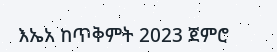እኤአ ከጥቅምት 2023 ጀምሮ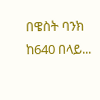በዌስት ባንክ ከ640 በላይ...